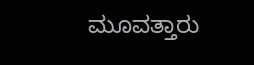ಮೂವತ್ತಾರು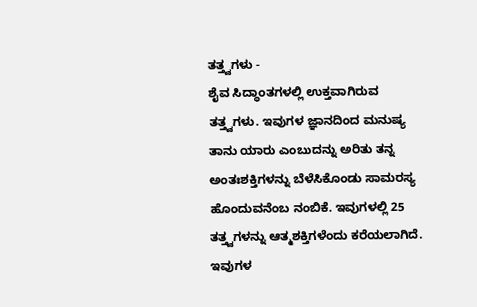ತತ್ತ್ವಗಳು -
ಶೈವ ಸಿದ್ಧಾಂತಗಳಲ್ಲಿ ಉಕ್ತವಾಗಿರುವ ತತ್ತ್ವಗಳು. ಇವುಗಳ ಜ್ಞಾನದಿಂದ ಮನುಷ್ಯ ತಾನು ಯಾರು ಎಂಬುದನ್ನು ಅರಿತು ತನ್ನ ಅಂತಃಶಕ್ತಿಗಳನ್ನು ಬೆಳೆಸಿಕೊಂಡು ಸಾಮರಸ್ಯ ಹೊಂದುವನೆಂಬ ನಂಬಿಕೆ. ಇವುಗಳಲ್ಲಿ 25 ತತ್ತ್ವಗಳನ್ನು ಆತ್ಮಶಕ್ತಿಗಳೆಂದು ಕರೆಯಲಾಗಿದೆ. ಇವುಗಳ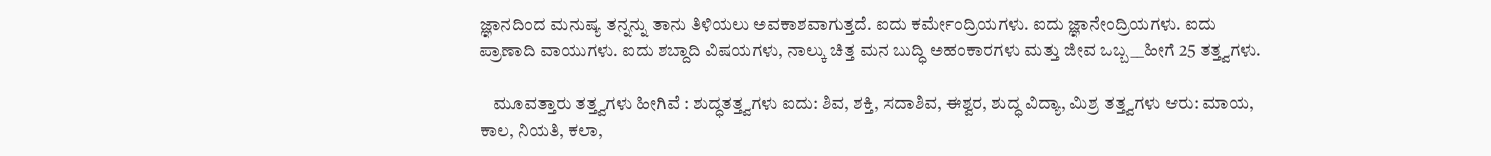ಜ್ಞಾನದಿಂದ ಮನುಷ್ಯ ತನ್ನನ್ನು ತಾನು ತಿಳಿಯಲು ಅವಕಾಶವಾಗುತ್ತದೆ. ಐದು ಕರ್ಮೇಂದ್ರಿಯಗಳು. ಐದು ಜ್ಞಾನೇಂದ್ರಿಯಗಳು. ಐದು ಪ್ರಾಣಾದಿ ವಾಯುಗಳು. ಐದು ಶಬ್ದಾದಿ ವಿಷಯಗಳು, ನಾಲ್ಕು ಚಿತ್ತ ಮನ ಬುದ್ಧಿ ಅಹಂಕಾರಗಳು ಮತ್ತು ಜೀವ ಒಬ್ಬ__ಹೀಗೆ 25 ತತ್ತ್ವಗಳು.

    ಮೂವತ್ತಾರು ತತ್ತ್ವಗಳು ಹೀಗಿವೆ : ಶುದ್ಧತತ್ತ್ವಗಳು ಐದು: ಶಿವ, ಶಕ್ತಿ, ಸದಾಶಿವ, ಈಶ್ವರ, ಶುದ್ಧ ವಿದ್ಯಾ, ಮಿಶ್ರ ತತ್ತ್ವಗಳು ಆರು: ಮಾಯ, ಕಾಲ, ನಿಯತಿ, ಕಲಾ,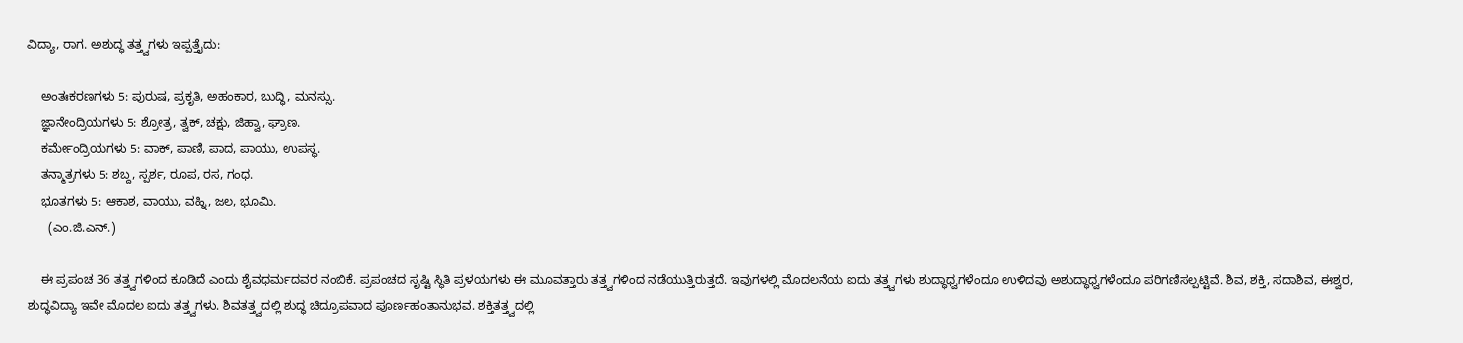ವಿದ್ಯಾ, ರಾಗ. ಅಶುದ್ಧ ತತ್ತ್ವಗಳು ಇಪ್ಪತ್ತೈದು:

    ಅಂತಃಕರಣಗಳು 5: ಪುರುಷ, ಪ್ರಕೃತಿ, ಅಹಂಕಾರ, ಬುದ್ಧಿ, ಮನಸ್ಸು.
    ಜ್ಞಾನೇಂದ್ರಿಯಗಳು 5: ಶ್ರೋತ್ರ, ತ್ವಕ್, ಚಕ್ಷು, ಜಿಹ್ವಾ, ಘ್ರಾಣ.
    ಕರ್ಮೇಂದ್ರಿಯಗಳು 5: ವಾಕ್, ಪಾಣಿ, ಪಾದ, ಪಾಯು, ಉಪಸ್ಥ.
    ತನ್ಮಾತ್ರಗಳು 5: ಶಬ್ದ, ಸ್ಪರ್ಶ, ರೂಪ, ರಸ, ಗಂಧ.
    ಭೂತಗಳು 5: ಆಕಾಶ, ವಾಯು, ವಹ್ನಿ, ಜಲ, ಭೂಮಿ.
      (ಎಂ.ಜಿ.ಎನ್.)

    ಈ ಪ್ರಪಂಚ 36 ತತ್ತ್ವಗಳಿಂದ ಕೂಡಿದೆ ಎಂದು ಶೈವಧರ್ಮದವರ ನಂಬಿಕೆ. ಪ್ರಪಂಚದ ಸೃಷ್ಟಿ ಸ್ಥಿತಿ ಪ್ರಳಯಗಳು ಈ ಮೂವತ್ತಾರು ತತ್ತ್ವಗಳಿಂದ ನಡೆಯುತ್ತಿರುತ್ತದೆ. ಇವುಗಳಲ್ಲಿ ಮೊದಲನೆಯ ಐದು ತತ್ತ್ವಗಳು ಶುದ್ಧಾಧ್ವಗಳೆಂದೂ ಉಳಿದವು ಅಶುದ್ಧಾಧ್ವಗಳೆಂದೂ ಪರಿಗಣಿಸಲ್ಪಟ್ಟಿವೆ. ಶಿವ, ಶಕ್ತಿ, ಸದಾಶಿವ, ಈಶ್ವರ, ಶುದ್ಧವಿದ್ಯಾ ಇವೇ ಮೊದಲ ಐದು ತತ್ತ್ವಗಳು. ಶಿವತತ್ತ್ವದಲ್ಲಿ ಶುದ್ಧ ಚಿದ್ರೂಪವಾದ ಪೂರ್ಣಹಂತಾನುಭವ. ಶಕ್ತಿತತ್ತ್ವದಲ್ಲಿ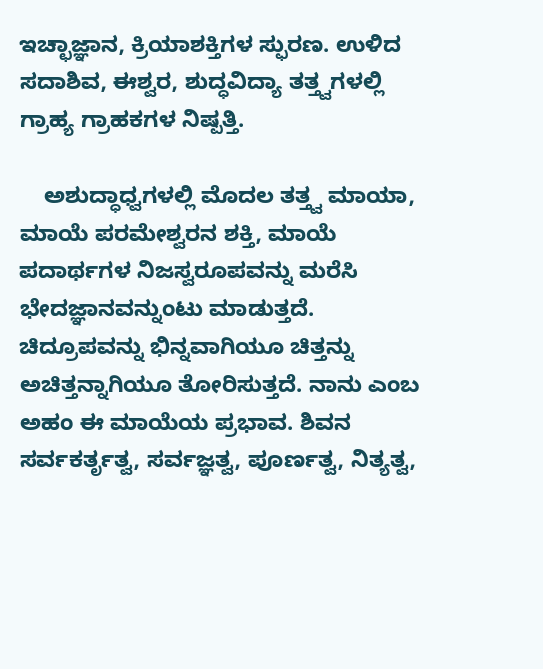ಇಚ್ಛಾಜ್ಞಾನ, ಕ್ರಿಯಾಶಕ್ತಿಗಳ ಸ್ಫುರಣ. ಉಳಿದ ಸದಾಶಿವ, ಈಶ್ವರ, ಶುದ್ಧವಿದ್ಯಾ ತತ್ತ್ವಗಳಲ್ಲಿ ಗ್ರಾಹ್ಯ ಗ್ರಾಹಕಗಳ ನಿಷ್ಪತ್ತಿ.

    ಅಶುದ್ಧಾಧ್ವಗಳಲ್ಲಿ ಮೊದಲ ತತ್ತ್ವ ಮಾಯಾ, ಮಾಯೆ ಪರಮೇಶ್ವರನ ಶಕ್ತಿ, ಮಾಯೆ ಪದಾರ್ಥಗಳ ನಿಜಸ್ವರೂಪವನ್ನು ಮರೆಸಿ ಭೇದಜ್ಞಾನವನ್ನುಂಟು ಮಾಡುತ್ತದೆ. ಚಿದ್ರೂಪವನ್ನು ಭಿನ್ನವಾಗಿಯೂ ಚಿತ್ತನ್ನು ಅಚಿತ್ತನ್ನಾಗಿಯೂ ತೋರಿಸುತ್ತದೆ. ನಾನು ಎಂಬ ಅಹಂ ಈ ಮಾಯೆಯ ಪ್ರಭಾವ. ಶಿವನ ಸರ್ವಕರ್ತೃತ್ವ, ಸರ್ವಜ್ಞತ್ವ, ಪೂರ್ಣತ್ವ, ನಿತ್ಯತ್ವ,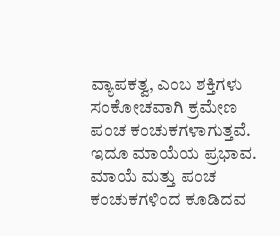ವ್ಯಾಪಕತ್ವ, ಎಂಬ ಶಕ್ತಿಗಳು ಸಂಕೋಚವಾಗಿ ಕ್ರಮೇಣ ಪಂಚ ಕಂಚುಕಗಳಾಗುತ್ತವೆ. ಇದೂ ಮಾಯೆಯ ಪ್ರಭಾವ. ಮಾಯೆ ಮತ್ತು ಪಂಚ ಕಂಚುಕಗಳಿಂದ ಕೂಡಿದವ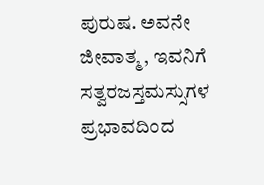ಪುರುಷ. ಅವನೇ ಜೀವಾತ್ಮ, ಇವನಿಗೆ ಸತ್ವರಜಸ್ತಮಸ್ಸುಗಳ ಪ್ರಭಾವದಿಂದ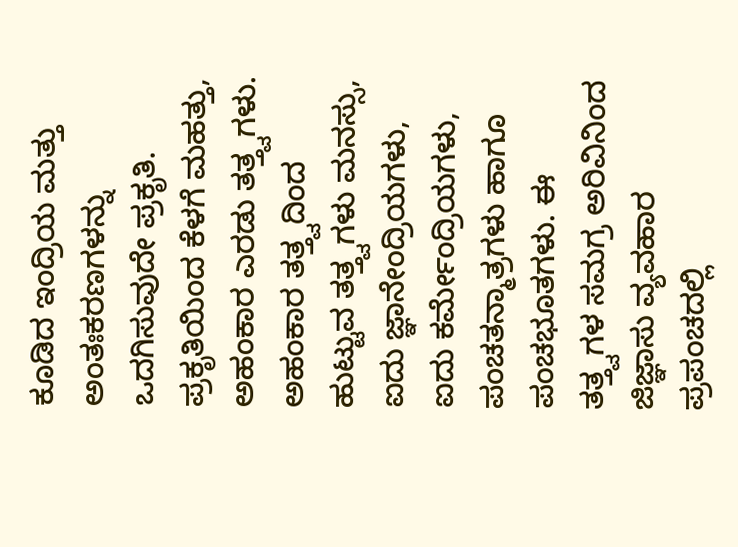ಕೂಡಿದ ಇಂದ್ರಿಯ ಮತ್ತು ಅಂತಃಕರಣಗಳನ್ನು ಒದಗಿಸುವುದೇ ಪ್ರಕೃತಿ. ಪ್ರಕೃತಿಯಿಂದ ಕೆಳಗೆ ಮಹತ್ತು, ಅಹಂಕಾರ ಎರಡು ತತ್ತ್ವಗಳು. ಅಹಂಕಾರ ತತ್ತ್ವದಿಂದ ಹುಟ್ಟುವ ತತ್ತ್ವಗಳು ಮನಸ್ಸು, ಐದು ಜ್ಞಾನೇಂದ್ರಿಯಗಳು, ಐದು ಕರ್ಮೇಂದ್ರಿಯಗಳು, ಪಂಚತನ್ಮಾತ್ರಗಳು ಹಾಗೂ ಪಂಚಭೂತಗಳು. ಈ ತತ್ತ್ವಗಳ ಸಮಗ್ರ ಅರಿವಿನಿಂದ ಜಿಜ್ಞಾಸು ವ್ಯವಹಾರ ಪ್ರಪಂಚದಲ್ಲಿ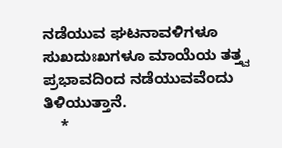ನಡೆಯುವ ಘಟನಾವಳಿಗಳೂ ಸುಖದುಃಖಗಳೂ ಮಾಯೆಯ ತತ್ತ್ವ ಪ್ರಭಾವದಿಂದ ನಡೆಯುವವೆಂದು ತಿಳಿಯುತ್ತಾನೆ.
    *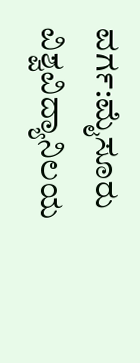ವರ್ಗ:ಮೈಸೂರು ವಿಶ್ವವಿದ್ಯಾನಿಲಯ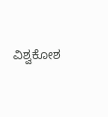ವಿಶ್ವಕೋಶ